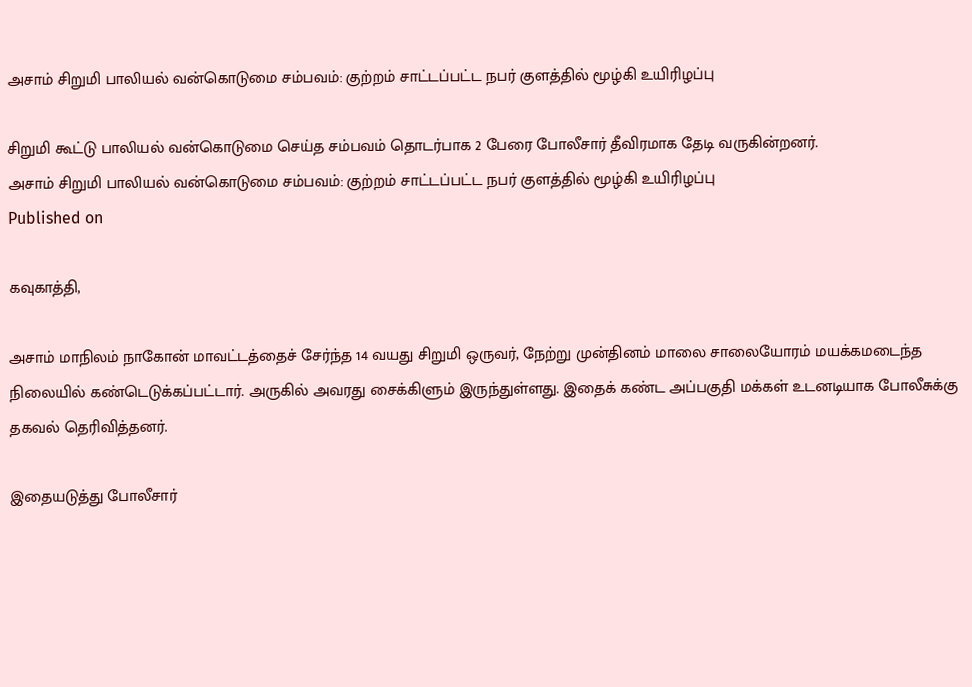அசாம் சிறுமி பாலியல் வன்கொடுமை சம்பவம்: குற்றம் சாட்டப்பட்ட நபர் குளத்தில் மூழ்கி உயிரிழப்பு

சிறுமி கூட்டு பாலியல் வன்கொடுமை செய்த சம்பவம் தொடர்பாக 2 பேரை போலீசார் தீவிரமாக தேடி வருகின்றனர்.
அசாம் சிறுமி பாலியல் வன்கொடுமை சம்பவம்: குற்றம் சாட்டப்பட்ட நபர் குளத்தில் மூழ்கி உயிரிழப்பு
Published on

கவுகாத்தி,

அசாம் மாநிலம் நாகோன் மாவட்டத்தைச் சேர்ந்த 14 வயது சிறுமி ஒருவர், நேற்று முன்தினம் மாலை சாலையோரம் மயக்கமடைந்த நிலையில் கண்டெடுக்கப்பட்டார். அருகில் அவரது சைக்கிளும் இருந்துள்ளது. இதைக் கண்ட அப்பகுதி மக்கள் உடனடியாக போலீசுக்கு தகவல் தெரிவித்தனர்.

இதையடுத்து போலீசார்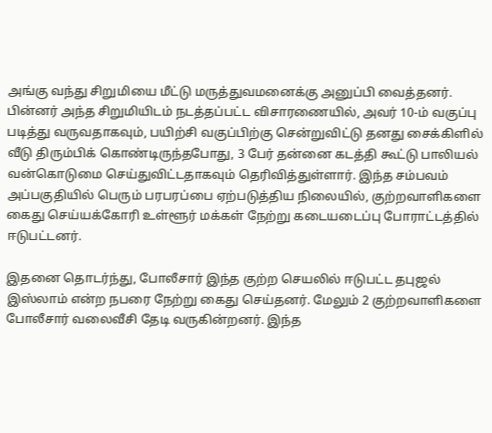அங்கு வந்து சிறுமியை மீட்டு மருத்துவமனைக்கு அனுப்பி வைத்தனர். பின்னர் அந்த சிறுமியிடம் நடத்தப்பட்ட விசாரணையில், அவர் 10-ம் வகுப்பு படித்து வருவதாகவும், பயிற்சி வகுப்பிற்கு சென்றுவிட்டு தனது சைக்கிளில் வீடு திரும்பிக் கொண்டிருந்தபோது, 3 பேர் தன்னை கடத்தி கூட்டு பாலியல் வன்கொடுமை செய்துவிட்டதாகவும் தெரிவித்துள்ளார். இந்த சம்பவம் அப்பகுதியில் பெரும் பரபரப்பை ஏற்படுத்திய நிலையில், குற்றவாளிகளை கைது செய்யக்கோரி உள்ளூர் மக்கள் நேற்று கடையடைப்பு போராட்டத்தில் ஈடுபட்டனர்.

இதனை தொடர்ந்து, போலீசார் இந்த குற்ற செயலில் ஈடுபட்ட தபுஜல் இஸ்லாம் என்ற நபரை நேற்று கைது செய்தனர். மேலும் 2 குற்றவாளிகளை போலீசார் வலைவீசி தேடி வருகின்றனர். இந்த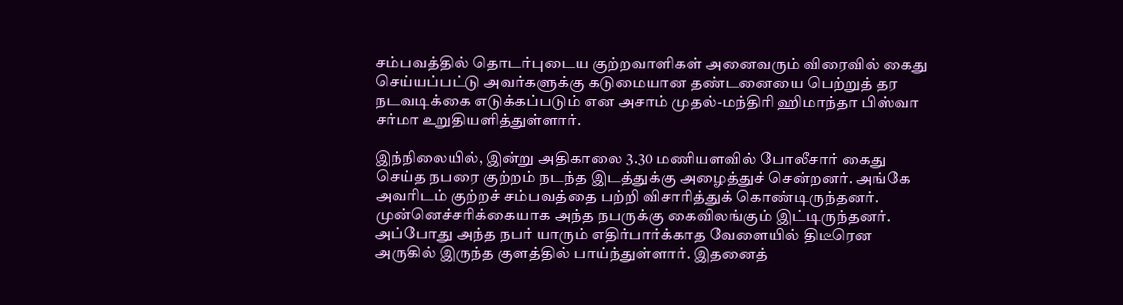சம்பவத்தில் தொடர்புடைய குற்றவாளிகள் அனைவரும் விரைவில் கைது செய்யப்பட்டு அவர்களுக்கு கடுமையான தண்டனையை பெற்றுத் தர நடவடிக்கை எடுக்கப்படும் என அசாம் முதல்-மந்திரி ஹிமாந்தா பிஸ்வா சர்மா உறுதியளித்துள்ளார்.

இந்நிலையில், இன்று அதிகாலை 3.30 மணியளவில் போலீசார் கைது செய்த நபரை குற்றம் நடந்த இடத்துக்கு அழைத்துச் சென்றனர். அங்கே அவரிடம் குற்றச் சம்பவத்தை பற்றி விசாரித்துக் கொண்டிருந்தனர். முன்னெச்சரிக்கையாக அந்த நபருக்கு கைவிலங்கும் இட்டிருந்தனர். அப்போது அந்த நபர் யாரும் எதிர்பார்க்காத வேளையில் திடீரென அருகில் இருந்த குளத்தில் பாய்ந்துள்ளார். இதனைத்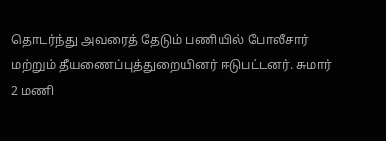தொடர்ந்து அவரைத் தேடும் பணியில் போலீசார் மற்றும் தீயணைப்புத்துறையினர் ஈடுபட்டனர். சுமார் 2 மணி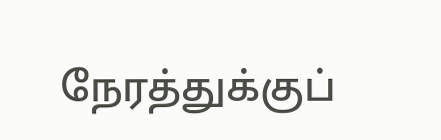நேரத்துக்குப்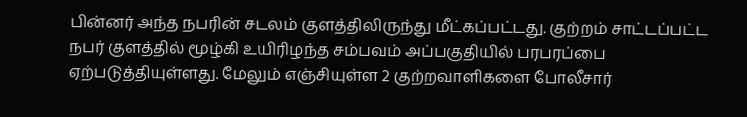பின்னர் அந்த நபரின் சடலம் குளத்திலிருந்து மீட்கப்பட்டது. குற்றம் சாட்டப்பட்ட நபர் குளத்தில் மூழ்கி உயிரிழந்த சம்பவம் அப்பகுதியில் பரபரப்பை ஏற்படுத்தியுள்ளது. மேலும் எஞ்சியுள்ள 2 குற்றவாளிகளை போலீசார்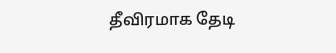தீவிரமாக தேடி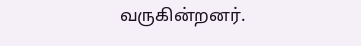வருகின்றனர்.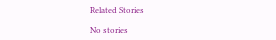Related Stories

No stories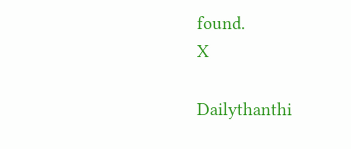found.
X

Dailythanthi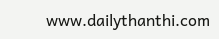www.dailythanthi.com